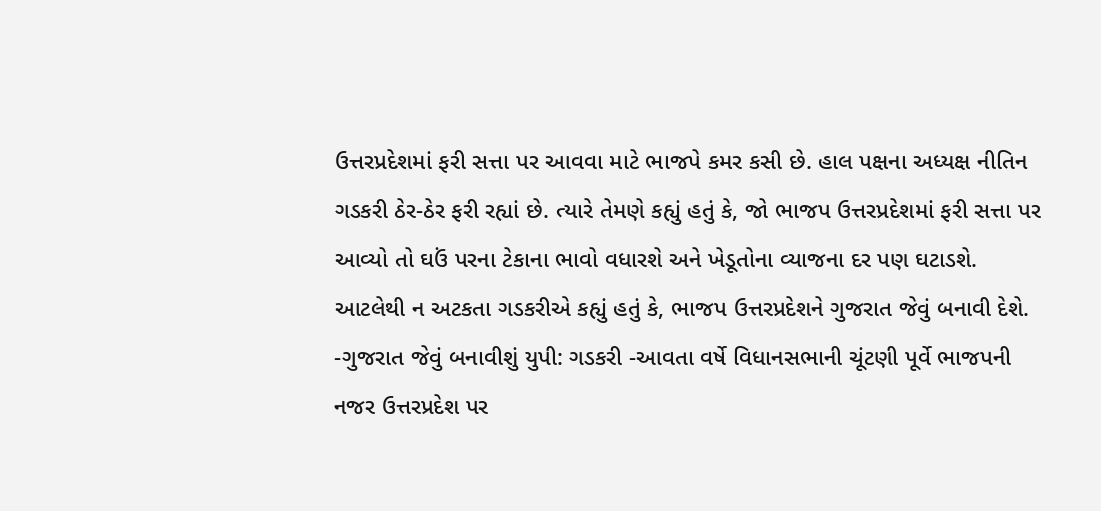ઉત્તરપ્રદેશમાં ફરી સત્તા પર આવવા માટે ભાજપે કમર કસી છે. હાલ પક્ષના અધ્યક્ષ નીતિન ગડકરી ઠેર-ઠેર ફરી રહ્યાં છે. ત્યારે તેમણે કહ્યું હતું કે, જો ભાજપ ઉત્તરપ્રદેશમાં ફરી સત્તા પર આવ્યો તો ઘઉં પરના ટેકાના ભાવો વધારશે અને ખેડૂતોના વ્યાજના દર પણ ઘટાડશે. આટલેથી ન અટકતા ગડકરીએ કહ્યું હતું કે, ભાજપ ઉત્તરપ્રદેશને ગુજરાત જેવું બનાવી દેશે.
-ગુજરાત જેવું બનાવીશું યુપી: ગડકરી -આવતા વર્ષે વિધાનસભાની ચૂંટણી પૂર્વે ભાજપની નજર ઉત્તરપ્રદેશ પર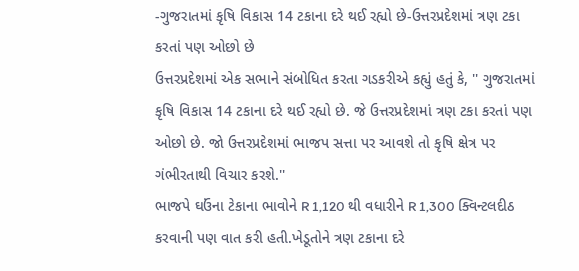-ગુજરાતમાં કૃષિ વિકાસ 14 ટકાના દરે થઈ રહ્યો છે-ઉત્તરપ્રદેશમાં ત્રણ ટકા કરતાં પણ ઓછો છે
ઉત્તરપ્રદેશમાં એક સભાને સંબોધિત કરતા ગડકરીએ કહ્યું હતું કે, '' ગુજરાતમાં કૃષિ વિકાસ 14 ટકાના દરે થઈ રહ્યો છે. જે ઉત્તરપ્રદેશમાં ત્રણ ટકા કરતાં પણ ઓછો છે. જો ઉત્તરપ્રદેશમાં ભાજપ સત્તા પર આવશે તો કૃષિ ક્ષેત્ર પર ગંભીરતાથી વિચાર કરશે.''
ભાજપે ઘઉંના ટેકાના ભાવોને R 1,120 થી વધારીને R 1,300 ક્વિન્ટલદીઠ કરવાની પણ વાત કરી હતી.ખેડૂતોને ત્રણ ટકાના દરે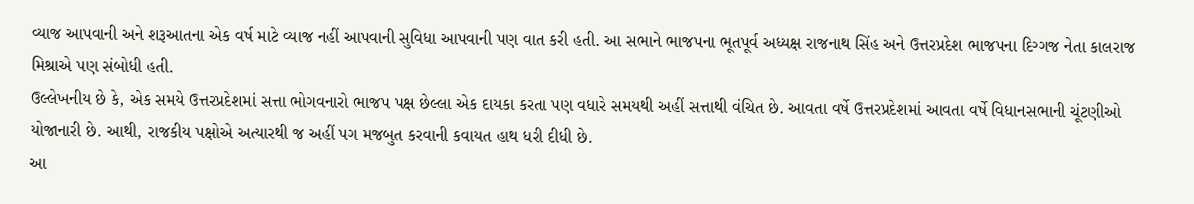વ્યાજ આપવાની અને શરૂઆતના એક વર્ષ માટે વ્યાજ નહીં આપવાની સુવિધા આપવાની પણ વાત કરી હતી. આ સભાને ભાજપના ભૂતપૂર્વ અધ્યક્ષ રાજનાથ સિંહ અને ઉત્તરપ્રદેશ ભાજપના દિગ્ગજ નેતા કાલરાજ મિશ્રાએ પણ સંબોધી હતી.
ઉલ્લેખનીય છે કે, એક સમયે ઉત્તરપ્રદેશમાં સત્તા ભોગવનારો ભાજપ પક્ષ છેલ્લા એક દાયકા કરતા પણ વધારે સમયથી અહીં સત્તાથી વંચિત છે. આવતા વર્ષે ઉત્તરપ્રદેશમાં આવતા વર્ષે વિધાનસભાની ચૂંટણીઓ યોજાનારી છે. આથી, રાજકીય પક્ષોએ અત્યારથી જ અહીં પગ મજબુત કરવાની કવાયત હાથ ધરી દીધી છે.
આ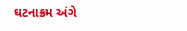ઘટનાક્રમ અંગે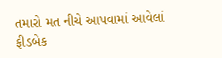તમારો મત નીચે આપવામાં આવેલાં ફીડબેક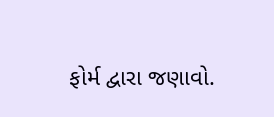ફોર્મ દ્વારા જણાવો.